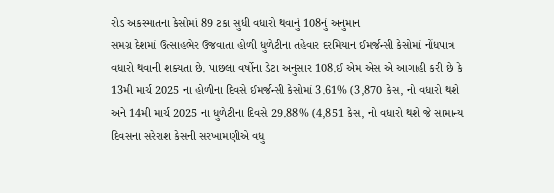રોડ અકસ્માતના કેસોમાં 89 ટકા સુધી વધારો થવાનું 108નું અનુમાન
સમગ્ર દેશમાં ઉત્સાહભેર ઉજવાતા હોળી ધુળેટીના તહેવાર દરમિયાન ઈમર્જન્સી કેસોમાં નોંધપાત્ર વધારો થવાની શક્યતા છે. પાછલા વર્ષોના ડેટા અનુસાર 108.ઈ એમ એસ એ આગાહી કરી છે કે 13મી માર્ચ 2025 ના હોળીના દિવસે ઈમર્જન્સી કેસોમાં 3.61% (3,870 કેસ, નો વધારો થશે અને 14મી માર્ચ 2025 ના ધુળેટીના દિવસે 29.88% (4,851 કેસ, નો વધારો થશે જે સામાન્ય દિવસના સરેરાશ કેસની સરખામણીએ વધુ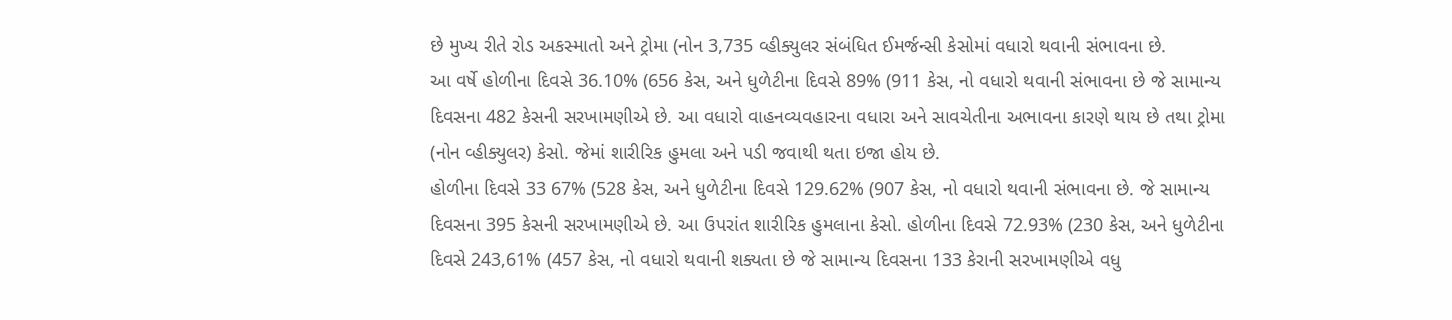છે મુખ્ય રીતે રોડ અકસ્માતો અને ટ્રોમા (નોન 3,735 વ્હીક્યુલર સંબંધિત ઈમર્જન્સી કેસોમાં વધારો થવાની સંભાવના છે.
આ વર્ષે હોળીના દિવસે 36.10% (656 કેસ, અને ધુળેટીના દિવસે 89% (911 કેસ, નો વધારો થવાની સંભાવના છે જે સામાન્ય દિવસના 482 કેસની સરખામણીએ છે. આ વધારો વાહનવ્યવહારના વધારા અને સાવચેતીના અભાવના કારણે થાય છે તથા ટ્રોમા (નોન વ્હીક્યુલર) કેસો. જેમાં શારીરિક હુમલા અને પડી જવાથી થતા ઇજા હોય છે.
હોળીના દિવસે 33 67% (528 કેસ, અને ધુળેટીના દિવસે 129.62% (907 કેસ, નો વધારો થવાની સંભાવના છે. જે સામાન્ય દિવસના 395 કેસની સરખામણીએ છે. આ ઉપરાંત શારીરિક હુમલાના કેસો. હોળીના દિવસે 72.93% (230 કેસ, અને ધુળેટીના દિવસે 243,61% (457 કેસ, નો વધારો થવાની શક્યતા છે જે સામાન્ય દિવસના 133 કેરાની સરખામણીએ વધુ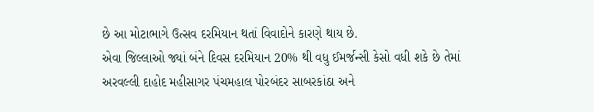છે આ મોટાભાગે ઉત્સવ દરમિયાન થતાં વિવાદોને કારણે થાય છે.
એવા જિલ્લાઓ જ્યાં બંને દિવસ દરમિયાન 20% થી વધુ ઈમર્જન્સી કેસો વધી શકે છે તેમાં અરવલ્લી દાહોદ મહીસાગર પંચમહાલ પોરબંદર સાબરકાંઠા અને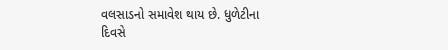વલસાડનો સમાવેશ થાય છે. ધુળેટીના દિવસે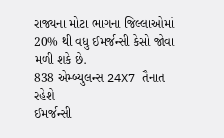રાજ્યના મોટા ભાગના જિલ્લાઓમાં 20% થી વધુ ઈમર્જન્સી કેસો જોવા મળી શકે છે.
838 એમ્બ્યુલન્સ 24X7 તૈનાત રહેશે
ઈમર્જન્સી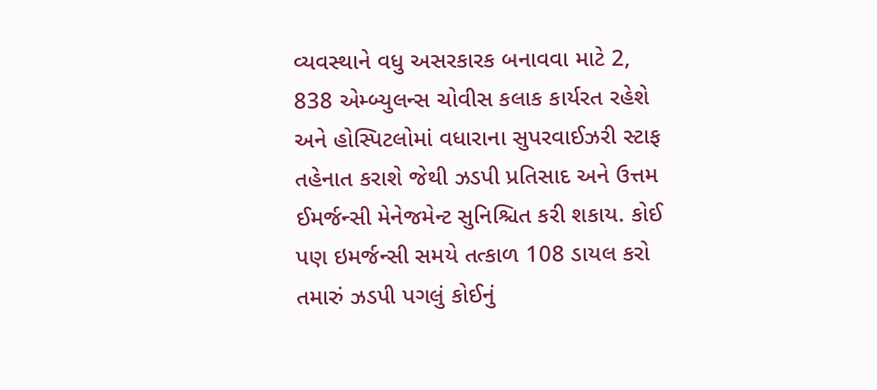વ્યવસ્થાને વધુ અસરકારક બનાવવા માટે 2, 838 એમ્બ્યુલન્સ ચોવીસ કલાક કાર્યરત રહેશે અને હોસ્પિટલોમાં વધારાના સુપરવાઈઝરી સ્ટાફ તહેનાત કરાશે જેથી ઝડપી પ્રતિસાદ અને ઉત્તમ ઈમર્જન્સી મેનેજમેન્ટ સુનિશ્ચિત કરી શકાય. કોઈ પણ ઇમર્જન્સી સમયે તત્કાળ 108 ડાયલ કરો તમારું ઝડપી પગલું કોઈનું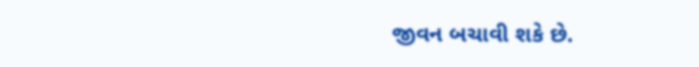જીવન બચાવી શકે છે.